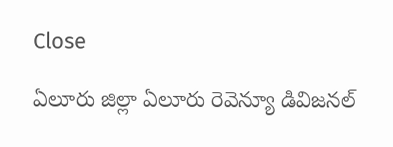Close

ఏలూరు జిల్లా ఏలూరు రెవెన్యూ డివిజనల్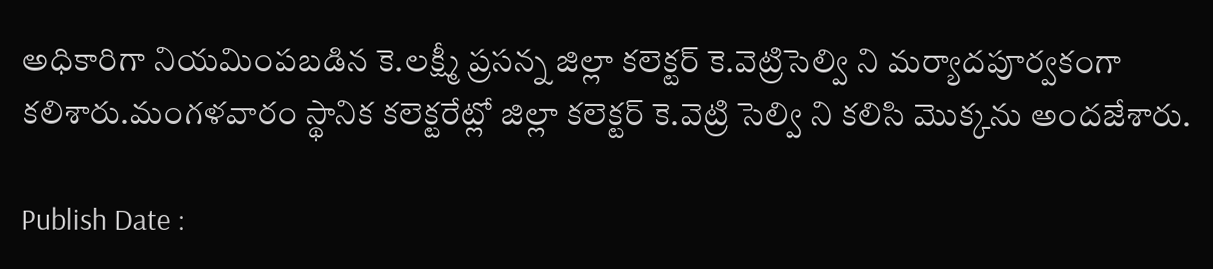అధికారిగా నియమింపబడిన కె.లక్ష్మీ ప్రసన్న జిల్లా కలెక్టర్ కె.వెట్రిసెల్వి ని మర్యాదపూర్వకంగా కలిశారు.మంగళవారం స్థానిక కలెక్టరేట్లో జిల్లా కలెక్టర్ కె.వెట్రి సెల్వి ని కలిసి మొక్కను అందజేశారు.

Publish Date :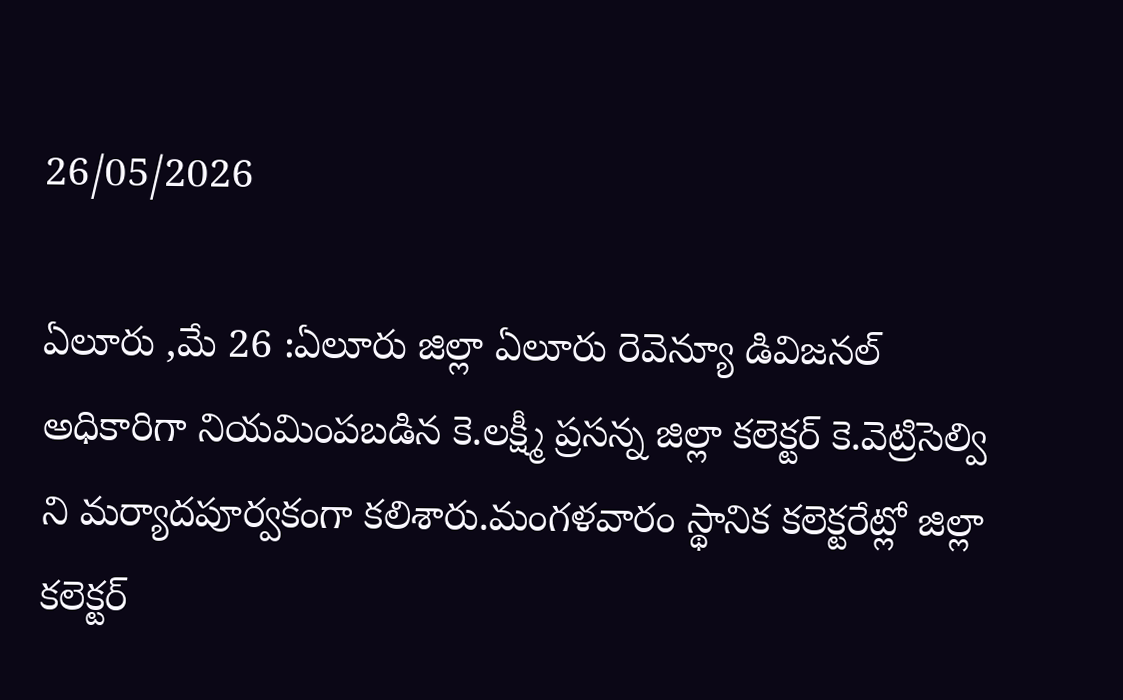26/05/2026

ఏలూరు ,మే 26 :ఏలూరు జిల్లా ఏలూరు రెవెన్యూ డివిజనల్ అధికారిగా నియమింపబడిన కె.లక్ష్మీ ప్రసన్న జిల్లా కలెక్టర్ కె.వెట్రిసెల్వి ని మర్యాదపూర్వకంగా కలిశారు.మంగళవారం స్థానిక కలెక్టరేట్లో జిల్లా కలెక్టర్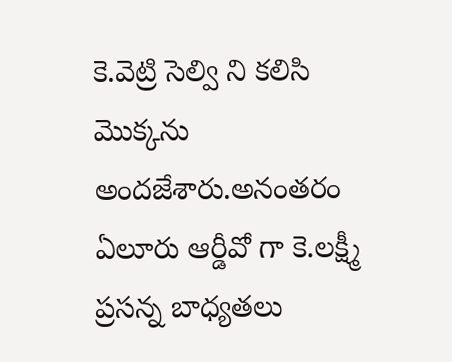కె.వెట్రి సెల్వి ని కలిసి మొక్కను అందజేశారు.అనంతరం ఏలూరు ఆర్డీవో గా కె.లక్ష్మీ ప్రసన్న బాధ్యతలు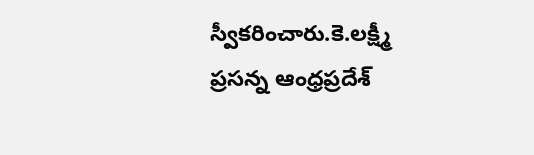స్వీకరించారు.కె.లక్ష్మీ ప్రసన్న ఆంధ్రప్రదేశ్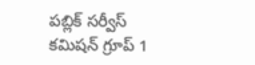పబ్లిక్ సర్వీస్ కమిషన్ గ్రూప్ 1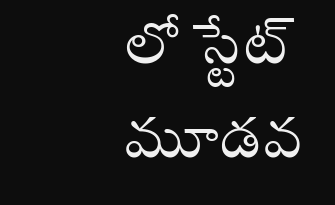లో స్టేట్ మూడవ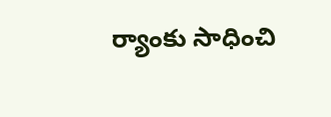ర్యాంకు సాధించి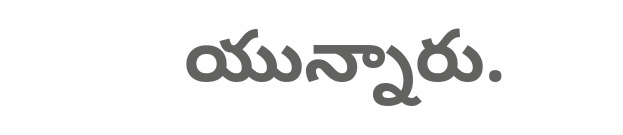యున్నారు.